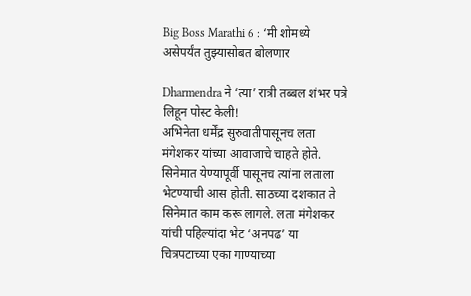Big Boss Marathi 6 : ‘मी शोमध्ये असेपर्यंत तुझ्यासोबत बोलणार

Dharmendra ने ‘त्या’ रात्री तब्बल शंभर पत्रे लिहून पोस्ट केली!
अभिनेता धर्मेंद्र सुरुवातीपासूनच लता मंगेशकर यांच्या आवाजाचे चाहते होते. सिनेमात येण्यापूर्वी पासूनच त्यांना लताला भेटण्याची आस होती. साठच्या दशकात ते सिनेमात काम करू लागले. लता मंगेशकर यांची पहिल्यांदा भेट ‘अनपढ’ या चित्रपटाच्या एका गाण्याच्या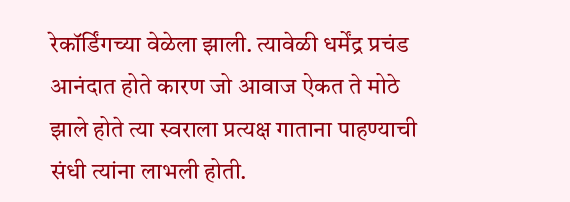रेकॉर्डिंगच्या वेळेला झाली. त्यावेळी धर्मेंद्र प्रचंड आनंदात होते कारण जो आवाज ऐकत ते मोठे झाले होते त्या स्वराला प्रत्यक्ष गाताना पाहण्याची संधी त्यांना लाभली होती.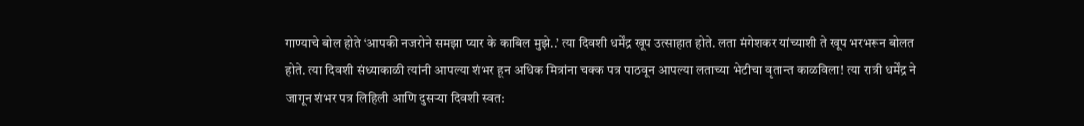गाण्याचे बोल होते ‘आपकी नजरोने समझा प्यार के काबिल मुझे..’ त्या दिवशी धर्मेंद्र खूप उत्साहात होते. लता मंगेशकर यांच्याशी ते खूप भरभरून बोलत होते. त्या दिवशी संध्याकाळी त्यांनी आपल्या शंभर हून अधिक मित्रांना चक्क पत्र पाठवून आपल्या लताच्या भेटीचा वृतान्त काळविला! त्या रात्री धर्मेंद्र ने जागून शंभर पत्र लिहिली आणि दुसऱ्या दिवशी स्वत: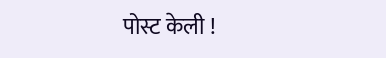पोस्ट केली !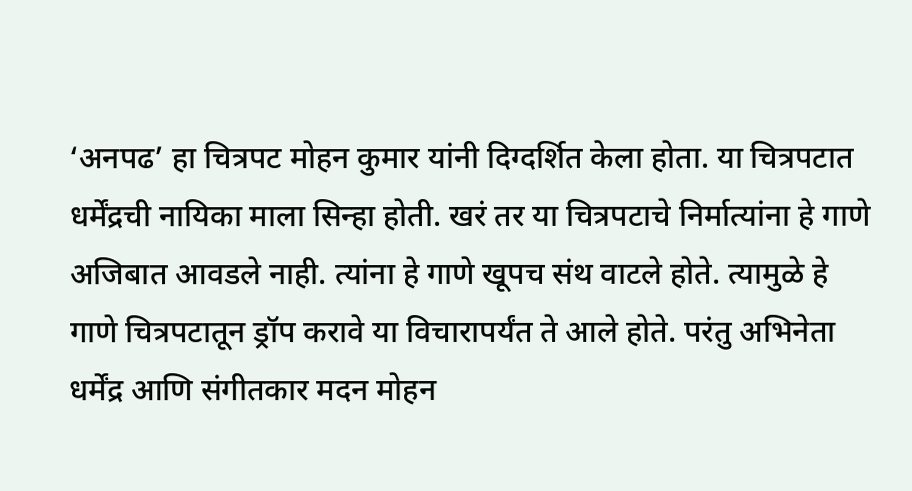‘अनपढ’ हा चित्रपट मोहन कुमार यांनी दिग्दर्शित केला होता. या चित्रपटात धर्मेंद्रची नायिका माला सिन्हा होती. खरं तर या चित्रपटाचे निर्मात्यांना हे गाणे अजिबात आवडले नाही. त्यांना हे गाणे खूपच संथ वाटले होते. त्यामुळे हे गाणे चित्रपटातून ड्रॉप करावे या विचारापर्यंत ते आले होते. परंतु अभिनेता धर्मेंद्र आणि संगीतकार मदन मोहन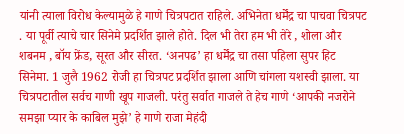यांनी त्याला विरोध केल्यामुळे हे गाणे चित्रपटात राहिले. अभिनेता धर्मेंद्र चा पाचवा चित्रपट . या पूर्वी त्याचे चार सिनेमे प्रदर्शित झाले होते. दिल भी तेरा हम भी तेरे , शोला और शबनम , बॉय फ्रेंड, सूरत और सीरत. ‘अनपढ’ हा धर्मेंद्र चा तसा पहिला सुपर हिट सिनेमा. 1 जुलै 1962 रोजी हा चित्रपट प्रदर्शित झाला आणि चांगला यशस्वी झाला. या चित्रपटातील सर्वच गाणी खूप गाजली. परंतु सर्वात गाजले ते हेच गाणे ‘आपकी नजरोने समझा प्यार के काबिल मुझे’ हे गाणे राजा मेहंदी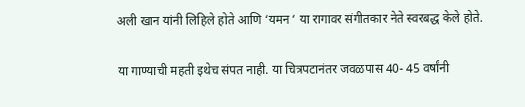अली खान यांनी लिहिले होते आणि ‘यमन ‘ या रागावर संगीतकार नेते स्वरबद्ध केले होते.

या गाण्याची महती इथेच संपत नाही. या चित्रपटानंतर जवळपास 40- 45 वर्षांनी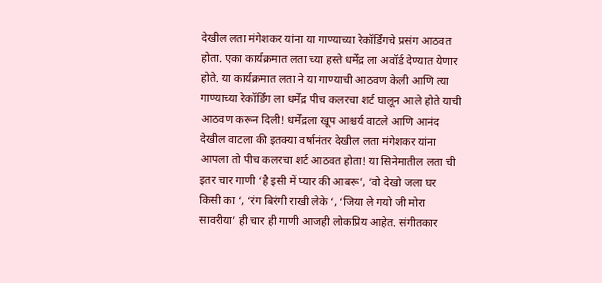देखील लता मंगेशकर यांना या गाण्याच्या रेकॉर्डिंगचे प्रसंग आठवत होता. एका कार्यक्रमात लता च्या हस्ते धर्मेंद्र ला अवॉर्ड देण्यात येणार होते. या कार्यक्रमात लता ने या गाण्याची आठवण केली आणि त्या गाण्याच्या रेकॉर्डिंग ला धर्मेंद्र पीच कलरचा शर्ट घालून आले होते याची आठवण करून दिली! धर्मेंद्रला खूप आश्चर्य वाटले आणि आनंद देखील वाटला की इतक्या वर्षानंतर देखील लता मंगेशकर यांना आपला तो पीच कलरचा शर्ट आठवत होता! या सिनेमातील लता ची इतर चार गाणी ‘है इसी में प्यार की आबरू’, ‘वो देखो जला घर किसी का ‘, ‘रंग बिरंगी राखी लेके ‘, ‘जिया ले गयो जी मोरा सावरीया’ ही चार ही गाणी आजही लोकप्रिय आहेत. संगीतकार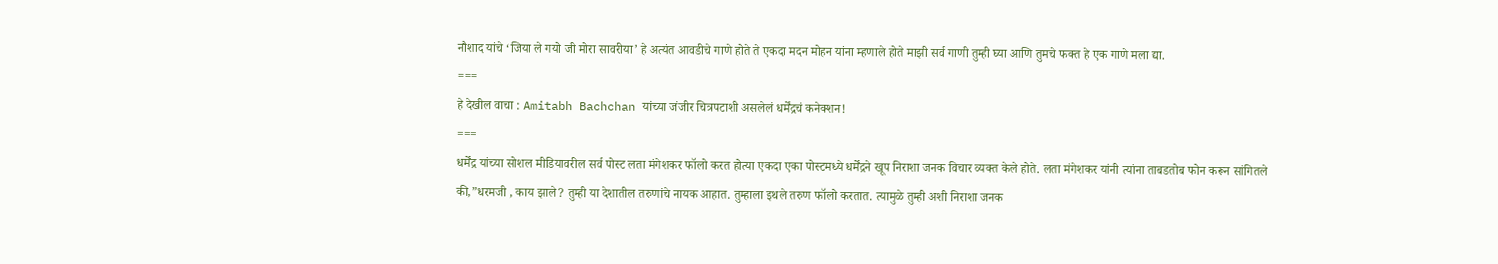नौशाद यांचे ‘जिया ले गयो जी मोरा सावरीया’ हे अत्यंत आवडीचे गाणे होते ते एकदा मदन मोहन यांना म्हणाले होते माझी सर्व गाणी तुम्ही घ्या आणि तुमचे फक्त हे एक गाणे मला द्या.
===
हे देखील वाचा : Amitabh Bachchan यांच्या जंजीर चित्रपटाशी असलेलं धर्मेंद्रचं कनेक्शन!
===
धर्मेंद्र यांच्या सोशल मीडियावरील सर्व पोस्ट लता मंगेशकर फॉलो करत होत्या एकदा एका पोस्टमध्ये धर्मेंद्रने खूप निराशा जनक विचार व्यक्त केले होते. लता मंगेशकर यांनी त्यांना ताबडतोब फोन करून सांगितले की,”धरमजी , काय झाले? तुम्ही या देशातील तरुणांचे नायक आहात. तुम्हाला इथले तरुण फॉलो करतात. त्यामुळे तुम्ही अशी निराशा जनक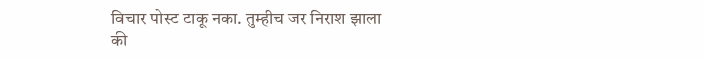विचार पोस्ट टाकू नका. तुम्हीच जर निराश झाला की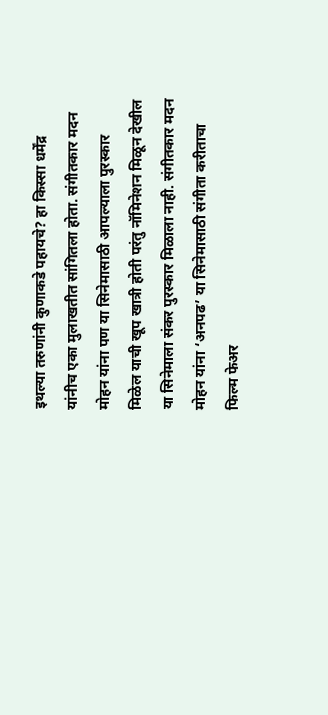इथल्या तरुणांनी कुणाकडे पहायचे? हा किस्सा धर्मेंद्र यांनीच एका मुलाखतीत सांगितला होता. संगीतकार मदन मोहन यांना पण या सिनेमासाठी आपल्याला पुरस्कार मिळेल याची खूप खात्री होती परंतु नॉमिनेशन मिळून देखील या सिनेमाला संकर पुरस्कार मिळाला नाही. संगीतकार मदन मोहन यांना ‘अनपढ’ या सिनेमासाठी संगीता करीताचा फिल्म फेअर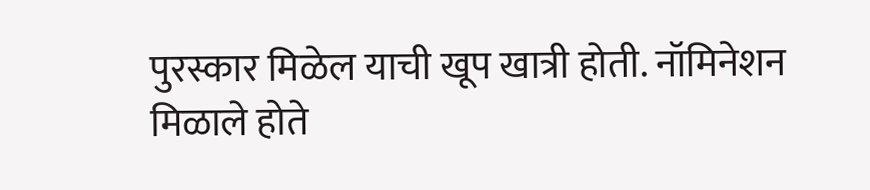पुरस्कार मिळेल याची खूप खात्री होती. नॉमिनेशन मिळाले होते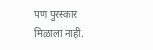पण पुरस्कार मिळाला नाही.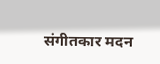संगीतकार मदन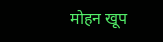मोहन खूप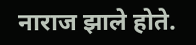नाराज झाले होते.